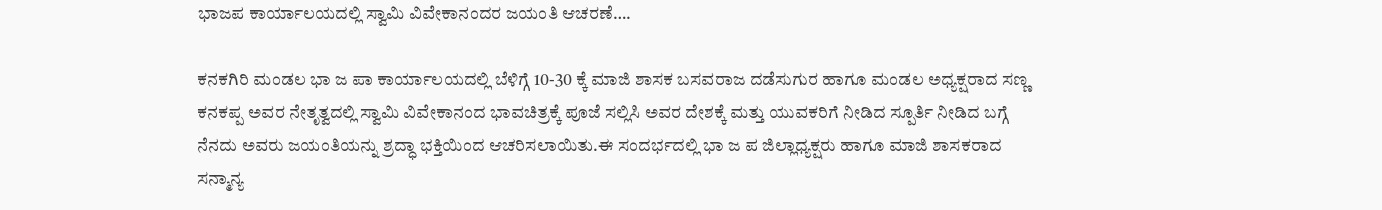ಭಾಜಪ ಕಾರ್ಯಾಲಯದಲ್ಲಿ ಸ್ವಾಮಿ ವಿವೇಕಾನಂದರ ಜಯಂತಿ ಆಚರಣೆ….

ಕನಕಗಿರಿ ಮಂಡಲ ಭಾ ಜ ಪಾ ಕಾರ್ಯಾಲಯದಲ್ಲಿ ಬೆಳಿಗ್ಗೆ 10-30 ಕ್ಕೆ ಮಾಜಿ ಶಾಸಕ ಬಸವರಾಜ ದಡೆಸುಗುರ ಹಾಗೂ ಮಂಡಲ ಅಧ್ಯಕ್ಷರಾದ ಸಣ್ಣ ಕನಕಪ್ಪ ಅವರ ನೇತೃತ್ವದಲ್ಲಿ ಸ್ವಾಮಿ ವಿವೇಕಾನಂದ ಭಾವಚಿತ್ರಕ್ಕೆ ಪೂಜೆ ಸಲ್ಲಿಸಿ ಅವರ ದೇಶಕ್ಕೆ ಮತ್ತು ಯುವಕರಿಗೆ ನೀಡಿದ ಸ್ಪೂರ್ತಿ ನೀಡಿದ ಬಗ್ಗೆ ನೆನದು ಅವರು ಜಯಂತಿಯನ್ನು ಶ್ರದ್ಧಾ ಭಕ್ತಿಯಿಂದ ಆಚರಿಸಲಾಯಿತು.ಈ ಸಂದರ್ಭದಲ್ಲಿ ಭಾ ಜ ಪ ಜಿಲ್ಲಾಧ್ಯಕ್ಷರು ಹಾಗೂ ಮಾಜಿ ಶಾಸಕರಾದ ಸನ್ಮಾನ್ಯ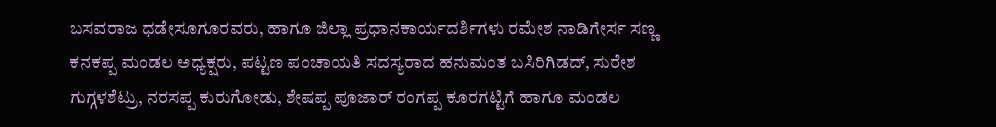ಬಸವರಾಜ ಧಡೇಸೂಗೂರವರು, ಹಾಗೂ ಜಿಲ್ಲಾ ಪ್ರಧಾನಕಾರ್ಯದರ್ಶಿಗಳು ರಮೇಶ ನಾಡಿಗೇರ್ಸ ಸಣ್ಣ ಕನಕಪ್ಪ ಮಂಡಲ ಅಧ್ಯಕ್ಷರು, ಪಟ್ಟಣ ಪಂಚಾಯತಿ ಸದಸ್ಯರಾದ ಹನುಮಂತ ಬಸಿರಿಗಿಡದ್, ಸುರೇಶ ಗುಗ್ಗಳಶೆಟ್ರು, ನರಸಪ್ಪ ಕುರುಗೋಡು, ಶೇಷಪ್ಪ ಪೂಜಾರ್ ರಂಗಪ್ಪ ಕೂರಗಟ್ಟಿಗೆ ಹಾಗೂ ಮಂಡಲ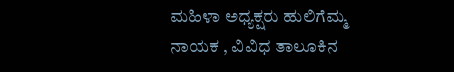ಮಹಿಳಾ ಅಧ್ಯಕ್ಷರು ಹುಲಿಗೆಮ್ಮ ನಾಯಕ , ವಿವಿಧ ತಾಲೂಕಿನ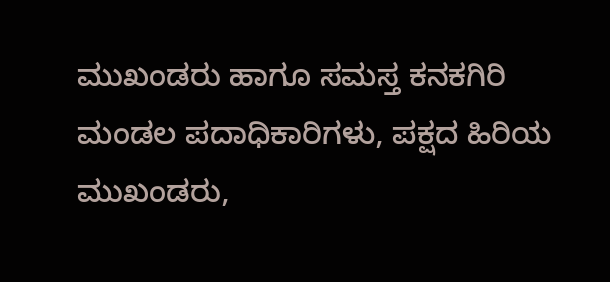ಮುಖಂಡರು ಹಾಗೂ ಸಮಸ್ತ ಕನಕಗಿರಿ ಮಂಡಲ ಪದಾಧಿಕಾರಿಗಳು, ಪಕ್ಷದ ಹಿರಿಯ ಮುಖಂಡರು,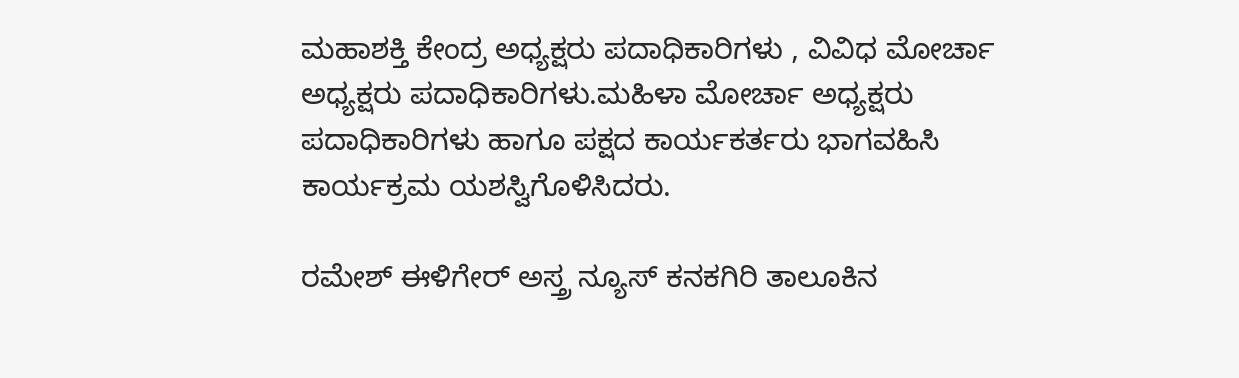ಮಹಾಶಕ್ತಿ ಕೇಂದ್ರ ಅಧ್ಯಕ್ಷರು ಪದಾಧಿಕಾರಿಗಳು , ವಿವಿಧ ಮೋರ್ಚಾ ಅಧ್ಯಕ್ಷರು ಪದಾಧಿಕಾರಿಗಳು.ಮಹಿಳಾ ಮೋರ್ಚಾ ಅಧ್ಯಕ್ಷರು ಪದಾಧಿಕಾರಿಗಳು ಹಾಗೂ ಪಕ್ಷದ ಕಾರ್ಯಕರ್ತರು ಭಾಗವಹಿಸಿ ಕಾರ್ಯಕ್ರಮ ಯಶಸ್ವಿಗೊಳಿಸಿದರು.

ರಮೇಶ್ ಈಳಿಗೇರ್ ಅಸ್ತ್ರ ನ್ಯೂಸ್ ಕನಕಗಿರಿ ತಾಲೂಕಿನ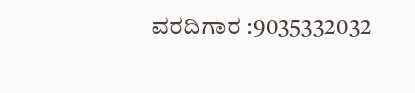ವರದಿಗಾರ :9035332032